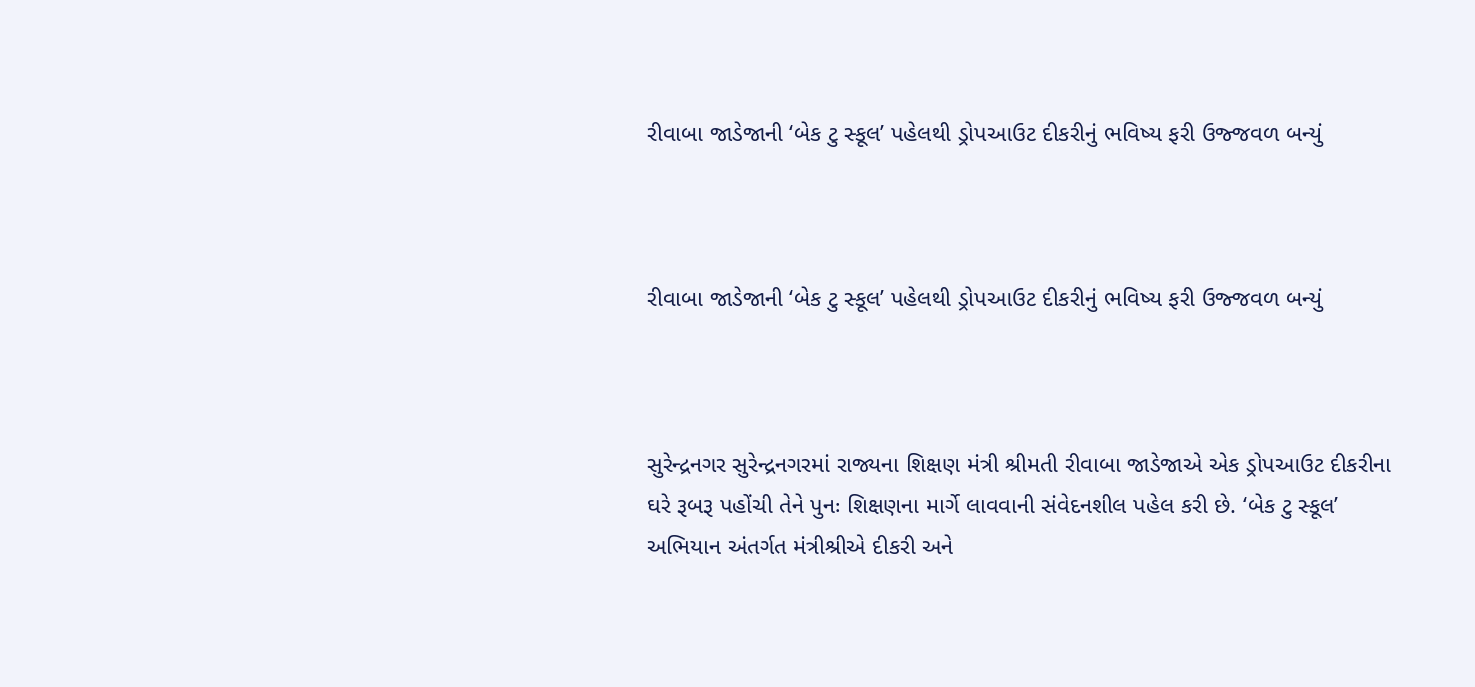રીવાબા જાડેજાની ‘બેક ટુ સ્કૂલ’ પહેલથી ડ્રોપઆઉટ દીકરીનું ભવિષ્ય ફરી ઉજ્જવળ બન્યું



રીવાબા જાડેજાની ‘બેક ટુ સ્કૂલ’ પહેલથી ડ્રોપઆઉટ દીકરીનું ભવિષ્ય ફરી ઉજ્જવળ બન્યું



સુરેન્દ્રનગર સુરેન્દ્રનગરમાં રાજ્યના શિક્ષણ મંત્રી શ્રીમતી રીવાબા જાડેજાએ એક ડ્રોપઆઉટ દીકરીના ઘરે રૂબરૂ પહોંચી તેને પુનઃ શિક્ષણના માર્ગે લાવવાની સંવેદનશીલ પહેલ કરી છે. ‘બેક ટુ સ્કૂલ’ અભિયાન અંતર્ગત મંત્રીશ્રીએ દીકરી અને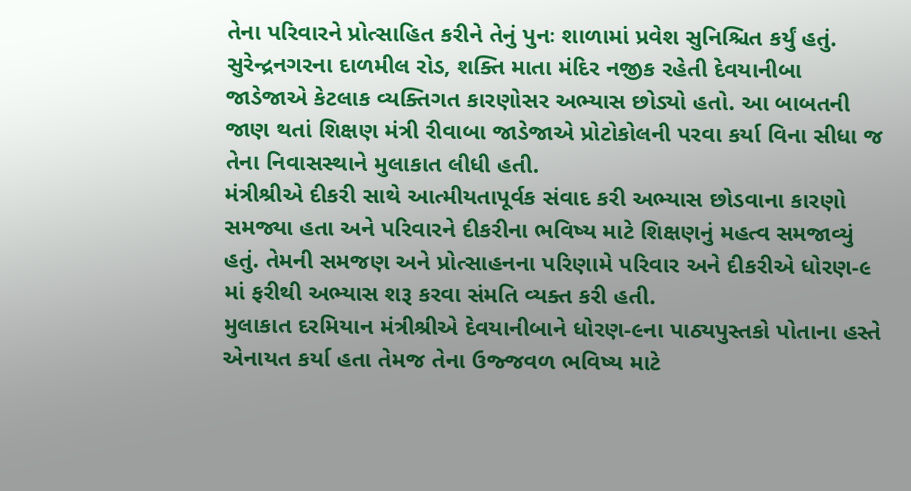તેના પરિવારને પ્રોત્સાહિત કરીને તેનું પુનઃ શાળામાં પ્રવેશ સુનિશ્ચિત કર્યું હતું.
સુરેન્દ્રનગરના દાળમીલ રોડ, શક્તિ માતા મંદિર નજીક રહેતી દેવયાનીબા જાડેજાએ કેટલાક વ્યક્તિગત કારણોસર અભ્યાસ છોડ્યો હતો. આ બાબતની જાણ થતાં શિક્ષણ મંત્રી રીવાબા જાડેજાએ પ્રોટોકોલની પરવા કર્યા વિના સીધા જ તેના નિવાસસ્થાને મુલાકાત લીધી હતી.
મંત્રીશ્રીએ દીકરી સાથે આત્મીયતાપૂર્વક સંવાદ કરી અભ્યાસ છોડવાના કારણો સમજ્યા હતા અને પરિવારને દીકરીના ભવિષ્ય માટે શિક્ષણનું મહત્વ સમજાવ્યું હતું. તેમની સમજણ અને પ્રોત્સાહનના પરિણામે પરિવાર અને દીકરીએ ધોરણ-૯ માં ફરીથી અભ્યાસ શરૂ કરવા સંમતિ વ્યક્ત કરી હતી.
મુલાકાત દરમિયાન મંત્રીશ્રીએ દેવયાનીબાને ધોરણ-૯ના પાઠ્યપુસ્તકો પોતાના હસ્તે એનાયત કર્યા હતા તેમજ તેના ઉજ્જવળ ભવિષ્ય માટે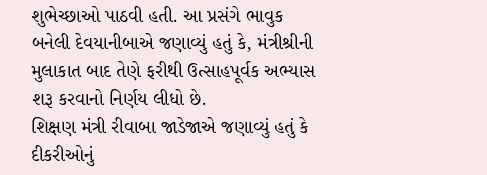શુભેચ્છાઓ પાઠવી હતી. આ પ્રસંગે ભાવુક બનેલી દેવયાનીબાએ જણાવ્યું હતું કે, મંત્રીશ્રીની મુલાકાત બાદ તેણે ફરીથી ઉત્સાહપૂર્વક અભ્યાસ શરૂ કરવાનો નિર્ણય લીધો છે.
શિક્ષણ મંત્રી રીવાબા જાડેજાએ જણાવ્યું હતું કે દીકરીઓનું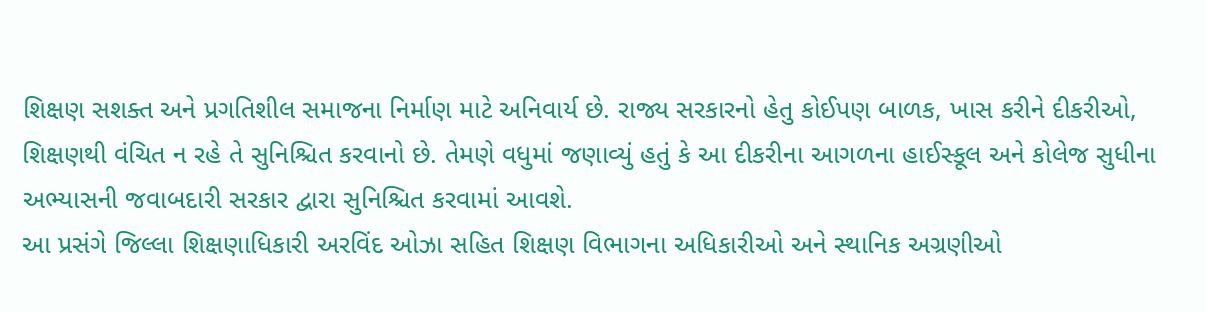શિક્ષણ સશક્ત અને પ્રગતિશીલ સમાજના નિર્માણ માટે અનિવાર્ય છે. રાજ્ય સરકારનો હેતુ કોઈપણ બાળક, ખાસ કરીને દીકરીઓ, શિક્ષણથી વંચિત ન રહે તે સુનિશ્ચિત કરવાનો છે. તેમણે વધુમાં જણાવ્યું હતું કે આ દીકરીના આગળના હાઈસ્કૂલ અને કોલેજ સુધીના અભ્યાસની જવાબદારી સરકાર દ્વારા સુનિશ્ચિત કરવામાં આવશે.
આ પ્રસંગે જિલ્લા શિક્ષણાધિકારી અરવિંદ ઓઝા સહિત શિક્ષણ વિભાગના અધિકારીઓ અને સ્થાનિક અગ્રણીઓ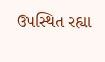ઉપસ્થિત રહ્યા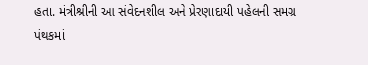હતા. મંત્રીશ્રીની આ સંવેદનશીલ અને પ્રેરણાદાયી પહેલની સમગ્ર પંથકમાં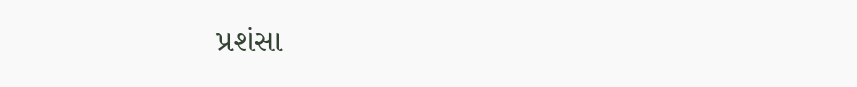પ્રશંસા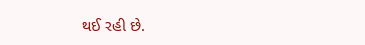થઈ રહી છે.